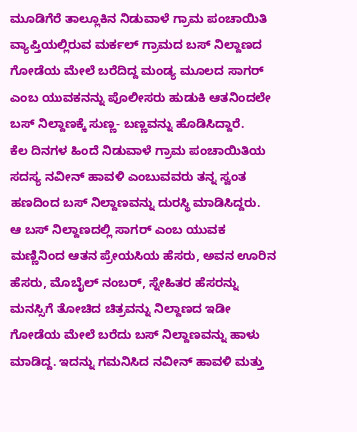ಮೂಡಿಗೆರೆ ತಾಲ್ಲೂಕಿನ ನಿಡುವಾಳೆ ಗ್ರಾಮ ಪಂಚಾಯಿತಿ ವ್ಯಾಪ್ತಿಯಲ್ಲಿರುವ ಮರ್ಕಲ್ ಗ್ರಾಮದ ಬಸ್ ನಿಲ್ದಾಣದ ಗೋಡೆಯ ಮೇಲೆ ಬರೆದಿದ್ದ ಮಂಡ್ಯ ಮೂಲದ ಸಾಗರ್ ಎಂಬ ಯುವಕನನ್ನು ಪೊಲೀಸರು ಹುಡುಕಿ ಆತನಿಂದಲೇ ಬಸ್ ನಿಲ್ದಾಣಕ್ಕೆ ಸುಣ್ಣ- ಬಣ್ಣವನ್ನು ಹೊಡಿಸಿದ್ದಾರೆ.
ಕೆಲ ದಿನಗಳ ಹಿಂದೆ ನಿಡುವಾಳೆ ಗ್ರಾಮ ಪಂಚಾಯಿತಿಯ ಸದಸ್ಯ ನವೀನ್ ಹಾವಳಿ ಎಂಬುವವರು ತನ್ನ ಸ್ವಂತ ಹಣದಿಂದ ಬಸ್ ನಿಲ್ದಾಣವನ್ನು ದುರಸ್ಥಿ ಮಾಡಿಸಿದ್ದರು.
ಆ ಬಸ್ ನಿಲ್ದಾಣದಲ್ಲಿ ಸಾಗರ್ ಎಂಬ ಯುವಕ ಮಣ್ಣಿನಿಂದ ಆತನ ಪ್ರೇಯಸಿಯ ಹೆಸರು, ಅವನ ಊರಿನ ಹೆಸರು, ಮೊಬೈಲ್ ನಂಬರ್, ಸ್ನೇಹಿತರ ಹೆಸರನ್ನು ಮನಸ್ಸಿಗೆ ತೋಚಿದ ಚಿತ್ರವನ್ನು ನಿಲ್ದಾಣದ ಇಡೀ ಗೋಡೆಯ ಮೇಲೆ ಬರೆದು ಬಸ್ ನಿಲ್ದಾಣವನ್ನು ಹಾಳು ಮಾಡಿದ್ದ. ಇದನ್ನು ಗಮನಿಸಿದ ನವೀನ್ ಹಾವಳಿ ಮತ್ತು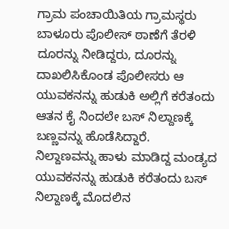ಗ್ರಾಮ ಪಂಚಾಯಿತಿಯ ಗ್ರಾಮಸ್ಥರು ಬಾಳೂರು ಪೊಲೀಸ್ ಠಾಣೆಗೆ ತೆರಳಿ ದೂರನ್ನು ನೀಡಿದ್ದರು, ದೂರನ್ನು ದಾಖಲಿಸಿಕೊಂಡ ಪೊಲೀಸರು ಆ ಯುವಕನನ್ನು ಹುಡುಕಿ ಅಲ್ಲಿಗೆ ಕರೆತಂದು ಆತನ ಕೈ ನಿಂದಲೇ ಬಸ್ ನಿಲ್ದಾಣಕ್ಕೆ ಬಣ್ಣವನ್ನು ಹೊಡೆಸಿದ್ದಾರೆ.
ನಿಲ್ದಾಣವನ್ನು ಹಾಳು ಮಾಡಿದ್ದ ಮಂಡ್ಯದ ಯುವಕನನ್ನು ಹುಡುಕಿ ಕರೆತಂದು ಬಸ್ ನಿಲ್ದಾಣಕ್ಕೆ ಮೊದಲಿನ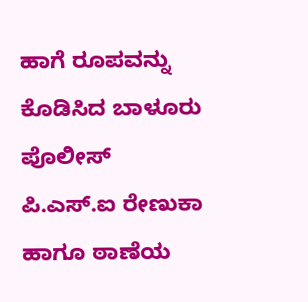ಹಾಗೆ ರೂಪವನ್ನು ಕೊಡಿಸಿದ ಬಾಳೂರು ಪೊಲೀಸ್ ಪಿ.ಎಸ್.ಐ ರೇಣುಕಾ ಹಾಗೂ ಠಾಣೆಯ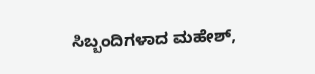ಸಿಬ್ಬಂದಿಗಳಾದ ಮಹೇಶ್,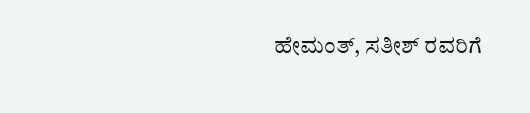ಹೇಮಂತ್, ಸತೀಶ್ ರವರಿಗೆ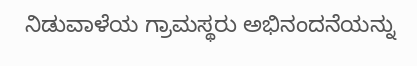ನಿಡುವಾಳೆಯ ಗ್ರಾಮಸ್ಥರು ಅಭಿನಂದನೆಯನ್ನು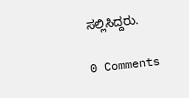ಸಲ್ಲಿಸಿದ್ದರು.

0 Comments